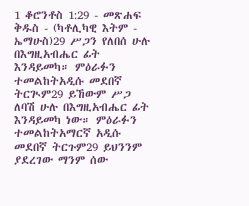1 ቆሮንቶስ 1:29 - መጽሐፍ ቅዱስ - (ካቶሊካዊ እትም - ኤማሁስ)29 ሥጋን የለበሰ ሁሉ በእግዚአብሔር ፊት እንዳይመካ። ምዕራፉን ተመልከትአዲሱ መደበኛ ትርጒም29 ይኸውም ሥጋ ለባሽ ሁሉ በእግዚአብሔር ፊት እንዳይመካ ነው። ምዕራፉን ተመልከትአማርኛ አዲሱ መደበኛ ትርጉም29 ይህንንም ያደረገው ማንም ሰው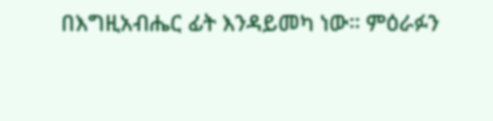በእግዚአብሔር ፊት እንዳይመካ ነው። ምዕራፉን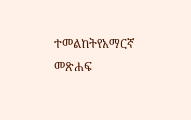ተመልከትየአማርኛ መጽሐፍ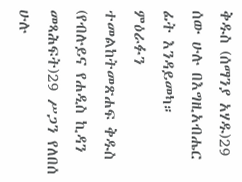ቅዱስ (ሰማንያ አሃዱ)29 ሰው ሁሉ በእግዚአብሔር ፊት እንዳይመካ። ምዕራፉን ተመልከትመጽሐፍ ቅዱስ (የብሉይና የሐዲስ ኪዳን መጻሕፍት)29 ሥጋን የለበሰ ሁሉ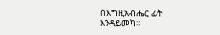በእግዚአብሔር ፊት እንዳይመካ።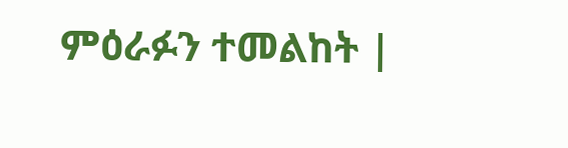ምዕራፉን ተመልከት |